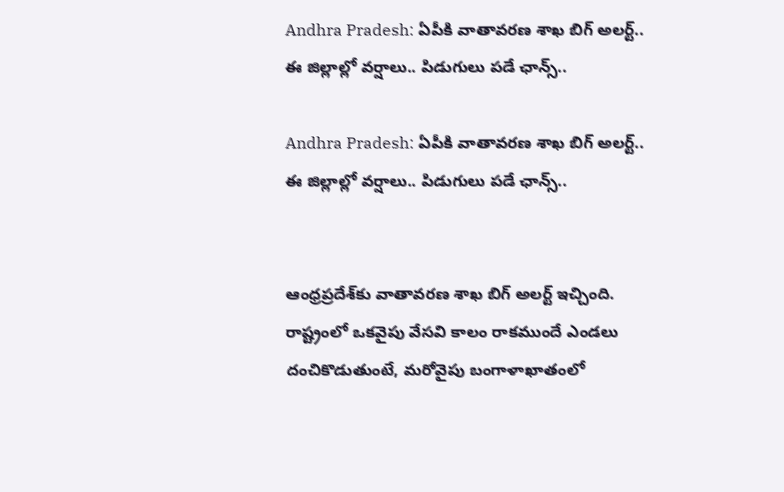Andhra Pradesh: ఏపీకి వాతావరణ శాఖ బిగ్ అలర్ట్.. ఈ జిల్లాల్లో వర్షాలు.. పిడుగులు పడే ఛాన్స్..

Andhra Pradesh: ఏపీకి వాతావరణ శాఖ బిగ్ అలర్ట్.. ఈ జిల్లాల్లో వర్షాలు.. పిడుగులు పడే ఛాన్స్..


ఆంధ్రప్రదేశ్‌కు వాతావరణ శాఖ బిగ్ అలర్ట్ ఇచ్చింది. రాష్ట్రంలో ఒకవైపు వేసవి కాలం రాకముందే ఎండలు దంచికొడుతుంటే, మరోవైపు బంగాళాఖాతంలో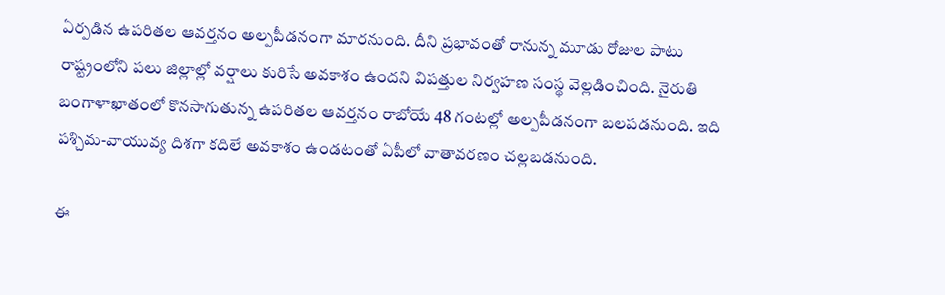ఏర్పడిన ఉపరితల ఆవర్తనం అల్పపీడనంగా మారనుంది. దీని ప్రభావంతో రానున్న మూడు రోజుల పాటు రాష్ట్రంలోని పలు జిల్లాల్లో వర్షాలు కురిసే అవకాశం ఉందని విపత్తుల నిర్వహణ సంస్థ వెల్లడించింది. నైరుతి బంగాళాఖాతంలో కొనసాగుతున్న ఉపరితల ఆవర్తనం రాబోయే 48 గంటల్లో అల్పపీడనంగా బలపడనుంది. ఇది పశ్చిమ-వాయువ్య దిశగా కదిలే అవకాశం ఉండటంతో ఏపీలో వాతావరణం చల్లబడనుంది.

ఈ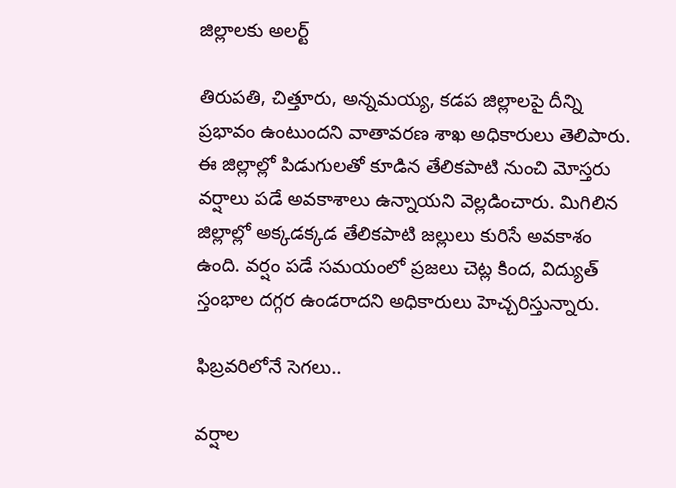జిల్లాలకు అలర్ట్

తిరుపతి, చిత్తూరు, అన్నమయ్య, కడప జిల్లాలపై దీన్ని ప్రభావం ఉంటుందని వాతావరణ శాఖ అధికారులు తెలిపారు. ఈ జిల్లాల్లో పిడుగులతో కూడిన తేలికపాటి నుంచి మోస్తరు వర్షాలు పడే అవకాశాలు ఉన్నాయని వెల్లడించారు. మిగిలిన జిల్లాల్లో అక్కడక్కడ తేలికపాటి జల్లులు కురిసే అవకాశం ఉంది. వర్షం పడే సమయంలో ప్రజలు చెట్ల కింద, విద్యుత్ స్తంభాల దగ్గర ఉండరాదని అధికారులు హెచ్చరిస్తున్నారు.

ఫిబ్రవరిలోనే సెగలు..

వర్షాల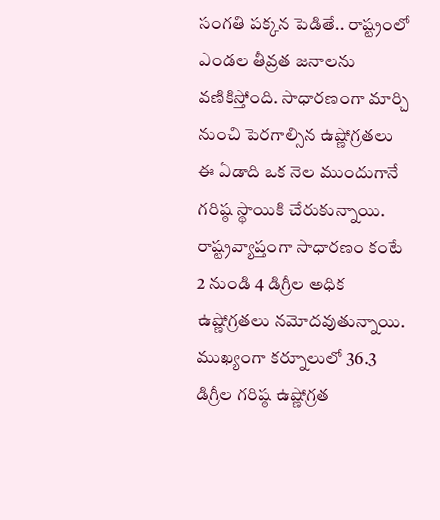సంగతి పక్కన పెడితే.. రాష్ట్రంలో ఎండల తీవ్రత జనాలను వణికిస్తోంది. సాధారణంగా మార్చి నుంచి పెరగాల్సిన ఉష్ణోగ్రతలు ఈ ఏడాది ఒక నెల ముందుగానే గరిష్ఠ స్థాయికి చేరుకున్నాయి. రాష్ట్రవ్యాప్తంగా సాధారణం కంటే 2 నుండి 4 డిగ్రీల అధిక ఉష్ణోగ్రతలు నమోదవుతున్నాయి. ముఖ్యంగా కర్నూలులో 36.3 డిగ్రీల గరిష్ఠ ఉష్ణోగ్రత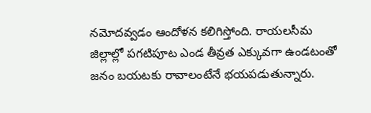నమోదవ్వడం ఆందోళన కలిగిస్తోంది. రాయలసీమ జిల్లాల్లో పగటిపూట ఎండ తీవ్రత ఎక్కువగా ఉండటంతో జనం బయటకు రావాలంటేనే భయపడుతున్నారు.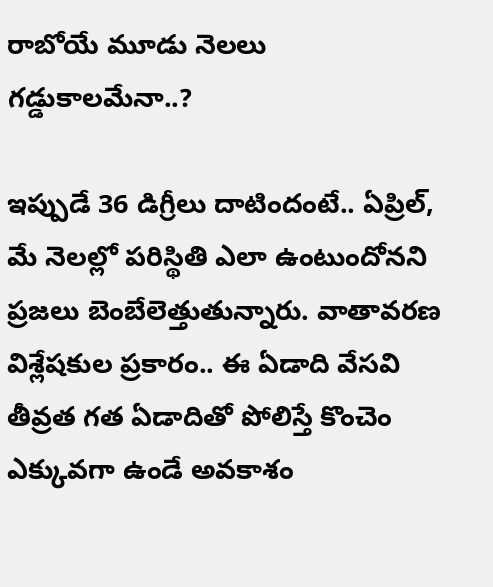రాబోయే మూడు నెలలు గడ్డుకాలమేనా..?

ఇప్పుడే 36 డిగ్రీలు దాటిందంటే.. ఏప్రిల్, మే నెలల్లో పరిస్థితి ఎలా ఉంటుందోనని ప్రజలు బెంబేలెత్తుతున్నారు. వాతావరణ విశ్లేషకుల ప్రకారం.. ఈ ఏడాది వేసవి తీవ్రత గత ఏడాదితో పోలిస్తే కొంచెం ఎక్కువగా ఉండే అవకాశం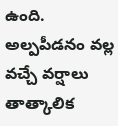ఉంది. అల్పపీడనం వల్ల వచ్చే వర్షాలు తాత్కాలిక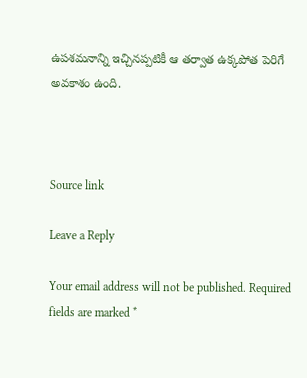ఉపశమనాన్ని ఇచ్చినప్పటికీ ఆ తర్వాత ఉక్కపోత పెరిగే అవకాశం ఉంది.



Source link

Leave a Reply

Your email address will not be published. Required fields are marked *